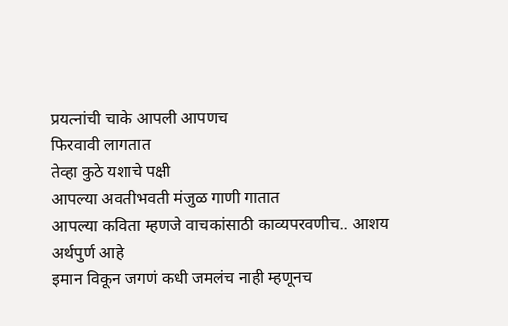प्रयत्नांची चाके आपली आपणच
फिरवावी लागतात
तेव्हा कुठे यशाचे पक्षी
आपल्या अवतीभवती मंजुळ गाणी गातात
आपल्या कविता म्हणजे वाचकांसाठी काव्यपरवणीच.. आशय अर्थपुर्ण आहे
इमान विकून जगणं कधी जमलंच नाही म्हणूनच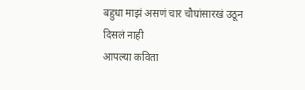बहुधा माझं असणं चार चौघांसारखं उठून दिसलं नाही
आपल्या कविता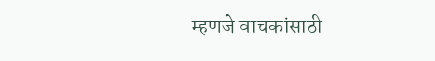म्हणजे वाचकांसाठी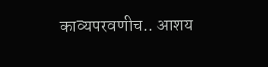काव्यपरवणीच.. आशय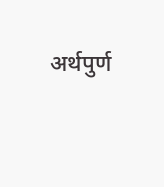अर्थपुर्ण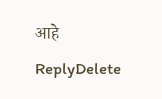आहे
ReplyDelete